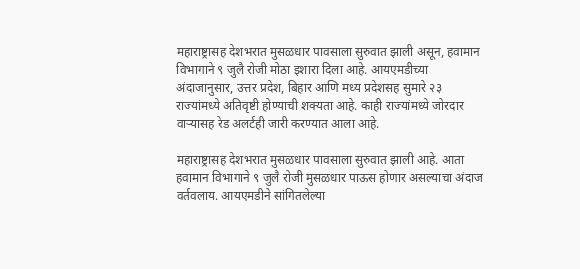महाराष्ट्रासह देशभरात मुसळधार पावसाला सुरुवात झाली असून, हवामान विभागाने ९ जुलै रोजी मोठा इशारा दिला आहे. आयएमडीच्या अंदाजानुसार, उत्तर प्रदेश, बिहार आणि मध्य प्रदेशसह सुमारे २३ राज्यांमध्ये अतिवृष्टी होण्याची शक्यता आहे. काही राज्यांमध्ये जोरदार वाऱ्यासह रेड अलर्टही जारी करण्यात आला आहे.

महाराष्ट्रासह देशभरात मुसळधार पावसाला सुरुवात झाली आहे. आता हवामान विभागाने ९ जुलै रोजी मुसळधार पाऊस होणार असल्याचा अंदाज वर्तवलाय. आयएमडीने सांगितलेल्या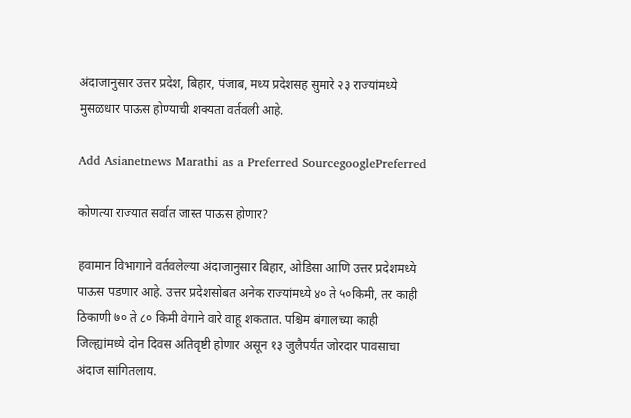अंदाजानुसार उत्तर प्रदेश, बिहार, पंजाब, मध्य प्रदेशसह सुमारे २३ राज्यांमध्ये मुसळधार पाऊस होण्याची शक्यता वर्तवली आहे.

Add Asianetnews Marathi as a Preferred SourcegooglePreferred

कोणत्या राज्यात सर्वात जास्त पाऊस होणार?

हवामान विभागाने वर्तवलेल्या अंदाजानुसार बिहार, ओडिसा आणि उत्तर प्रदेशमध्ये पाऊस पडणार आहे. उत्तर प्रदेशसोबत अनेक राज्यांमध्ये ४० ते ५०किमी, तर काही ठिकाणी ७० ते ८० किमी वेगाने वारे वाहू शकतात. पश्चिम बंगालच्या काही जिल्ह्यांमध्ये दोन दिवस अतिवृष्टी होणार असून १३ जुलैपर्यंत जोरदार पावसाचा अंदाज सांगितलाय.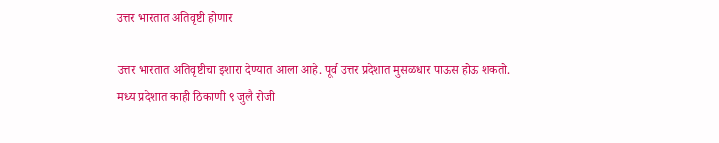उत्तर भारतात अतिवृष्टी होणार

उत्तर भारतात अतिवृष्टीचा इशारा देण्यात आला आहे. पूर्व उत्तर प्रदेशात मुसळधार पाऊस होऊ शकतो. मध्य प्रदेशात काही ठिकाणी ९ जुलै रोजी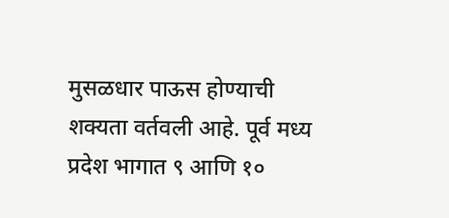मुसळधार पाऊस होण्याची शक्यता वर्तवली आहे. पूर्व मध्य प्रदेश भागात ९ आणि १०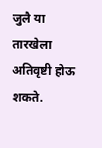जुलै या तारखेला अतिवृष्टी होऊ शकते.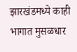झारखंडमध्ये काही भागात मुसळधार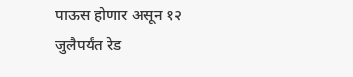पाऊस होणार असून १२ जुलैपर्यंत रेड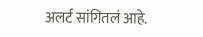अलर्ट सांगितलं आहे.